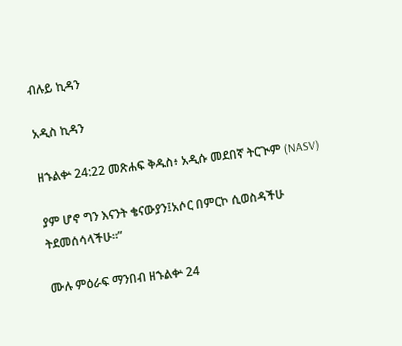ብሉይ ኪዳን

አዲስ ኪዳን

ዘኁልቍ 24:22 መጽሐፍ ቅዱስ፥ አዲሱ መደበኛ ትርጒም (NASV)

ያም ሆኖ ግን እናንት ቄናውያን፤አሶር በምርኮ ሲወስዳችሁ ትደመሰሳላችሁ።”

ሙሉ ምዕራፍ ማንበብ ዘኁልቍ 24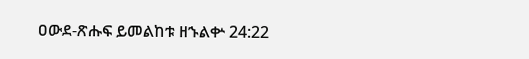ዐውደ-ጽሑፍ ይመልከቱ ዘኁልቍ 24:22